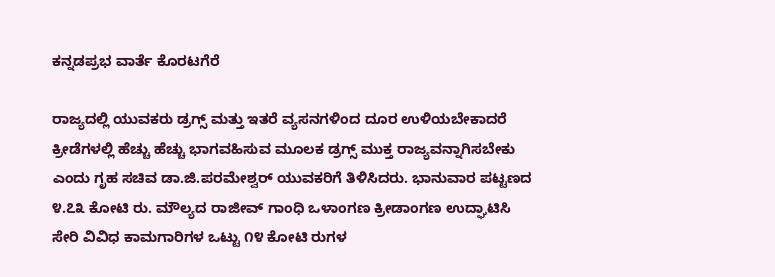ಕನ್ನಡಪ್ರಭ ವಾರ್ತೆ ಕೊರಟಗೆರೆ

ರಾಜ್ಯದಲ್ಲಿ ಯುವಕರು ಡ್ರಗ್ಸ್ ಮತ್ತು ಇತರೆ ವ್ಯಸನಗಳಿಂದ ದೂರ ಉಳಿಯಬೇಕಾದರೆ ಕ್ರೀಡೆಗಳಲ್ಲಿ ಹೆಚ್ಚು ಹೆಚ್ಚು ಭಾಗವಹಿಸುವ ಮೂಲಕ ಡ್ರಗ್ಸ್ ಮುಕ್ತ ರಾಜ್ಯವನ್ನಾಗಿಸಬೇಕು ಎಂದು ಗೃಹ ಸಚಿವ ಡಾ.ಜಿ.ಪರಮೇಶ್ವರ್ ಯುವಕರಿಗೆ ತಿಳಿಸಿದರು. ಭಾನುವಾರ ಪಟ್ಟಣದ ೪.೭೩ ಕೋಟಿ ರು. ಮೌಲ್ಯದ ರಾಜೀವ್ ಗಾಂಧಿ ಒಳಾಂಗಣ ಕ್ರೀಡಾಂಗಣ ಉದ್ಘಾಟಿಸಿ ಸೇರಿ ವಿವಿಧ ಕಾಮಗಾರಿಗಳ ಒಟ್ಟು ೧೪ ಕೋಟಿ ರುಗಳ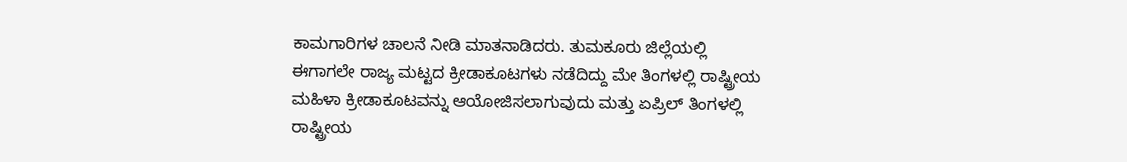ಕಾಮಗಾರಿಗಳ ಚಾಲನೆ ನೀಡಿ ಮಾತನಾಡಿದರು. ತುಮಕೂರು ಜಿಲ್ಲೆಯಲ್ಲಿ ಈಗಾಗಲೇ ರಾಜ್ಯ ಮಟ್ಟದ ಕ್ರೀಡಾಕೂಟಗಳು ನಡೆದಿದ್ದು ಮೇ ತಿಂಗಳಲ್ಲಿ ರಾಷ್ಟ್ರೀಯ ಮಹಿಳಾ ಕ್ರೀಡಾಕೂಟವನ್ನು ಆಯೋಜಿಸಲಾಗುವುದು ಮತ್ತು ಏಪ್ರಿಲ್ ತಿಂಗಳಲ್ಲಿ ರಾಷ್ಟ್ರೀಯ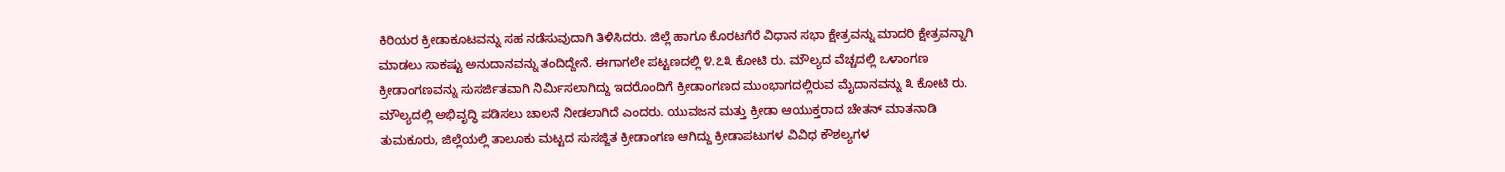ಕಿರಿಯರ ಕ್ರೀಡಾಕೂಟವನ್ನು ಸಹ ನಡೆಸುವುದಾಗಿ ತಿಳಿಸಿದರು. ಜಿಲ್ಲೆ ಹಾಗೂ ಕೊರಟಗೆರೆ ವಿಧಾನ ಸಭಾ ಕ್ಷೇತ್ರವನ್ನು ಮಾದರಿ ಕ್ಷೇತ್ರವನ್ನಾಗಿ ಮಾಡಲು ಸಾಕಷ್ಟು ಅನುದಾನವನ್ನು ತಂದಿದ್ದೇನೆ. ಈಗಾಗಲೇ ಪಟ್ಟಣದಲ್ಲಿ ೪.೭೩ ಕೋಟಿ ರು. ಮೌಲ್ಯದ ವೆಚ್ಚದಲ್ಲಿ ಒಳಾಂಗಣ ಕ್ರೀಡಾಂಗಣವನ್ನು ಸುಸರ್ಜಿತವಾಗಿ ನಿರ್ಮಿಸಲಾಗಿದ್ದು ಇದರೊಂದಿಗೆ ಕ್ರೀಡಾಂಗಣದ ಮುಂಭಾಗದಲ್ಲಿರುವ ಮೈದಾನವನ್ನು ೩ ಕೋಟಿ ರು. ಮೌಲ್ಯದಲ್ಲಿ ಅಭಿವೃದ್ಧಿ ಪಡಿಸಲು ಚಾಲನೆ ನೀಡಲಾಗಿದೆ ಎಂದರು. ಯುವಜನ ಮತ್ತು ಕ್ರೀಡಾ ಆಯುಕ್ತರಾದ ಚೇತನ್ ಮಾತನಾಡಿ ತುಮಕೂರು, ಜಿಲ್ಲೆಯಲ್ಲಿ ತಾಲೂಕು ಮಟ್ಟದ ಸುಸಜ್ಜಿತ ಕ್ರೀಡಾಂಗಣ ಆಗಿದ್ದು ಕ್ರೀಡಾಪಟುಗಳ ವಿವಿಧ ಕೌಶಲ್ಯಗಳ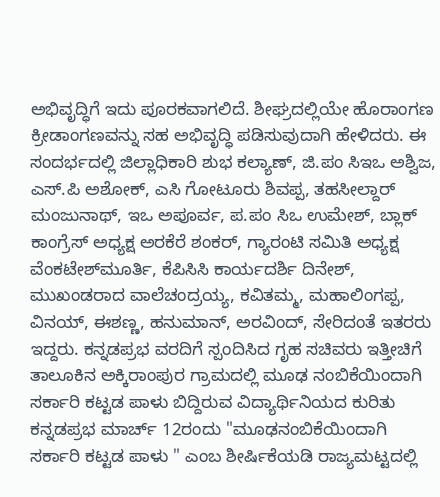ಅಭಿವೃದ್ಧಿಗೆ ಇದು ಪೂರಕವಾಗಲಿದೆ. ಶೀಘ್ರದಲ್ಲಿಯೇ ಹೊರಾಂಗಣ ಕ್ರೀಡಾಂಗಣವನ್ನು ಸಹ ಅಭಿವೃದ್ಧಿ ಪಡಿಸುವುದಾಗಿ ಹೇಳಿದರು. ಈ ಸಂದರ್ಭದಲ್ಲಿ ಜಿಲ್ಲಾಧಿಕಾರಿ ಶುಭ ಕಲ್ಯಾಣ್, ಜಿ.ಪಂ ಸಿಇಒ ಅಶ್ವಿಜ, ಎಸ್.ಪಿ ಅಶೋಕ್, ಎಸಿ ಗೋಟೂರು ಶಿವಪ್ಪ, ತಹಸೀಲ್ದಾರ್ ಮಂಜುನಾಥ್, ಇಒ ಅಪೂರ್ವ, ಪ.ಪಂ ಸಿಒ ಉಮೇಶ್, ಬ್ಲಾಕ್ ಕಾಂಗ್ರೆಸ್ ಅಧ್ಯಕ್ಷ ಅರಕೆರೆ ಶಂಕರ್, ಗ್ಯಾರಂಟಿ ಸಮಿತಿ ಅಧ್ಯಕ್ಷ ವೆಂಕಟೇಶ್‌ಮೂರ್ತಿ, ಕೆಪಿಸಿಸಿ ಕಾರ್ಯದರ್ಶಿ ದಿನೇಶ್, ಮುಖಂಡರಾದ ವಾಲೆಚಂದ್ರಯ್ಯ, ಕವಿತಮ್ಮ, ಮಹಾಲಿಂಗಪ್ಪ, ವಿನಯ್, ಈಶಣ್ಣ, ಹನುಮಾನ್, ಅರವಿಂದ್, ಸೇರಿದಂತೆ ಇತರರು ಇದ್ದರು. ಕನ್ನಡಪ್ರಭ ವರದಿಗೆ ಸ್ಪಂದಿಸಿದ ಗೃಹ ಸಚಿವರು ಇತ್ತೀಚಿಗೆ ತಾಲೂಕಿನ ಅಕ್ಕಿರಾಂಪುರ ಗ್ರಾಮದಲ್ಲಿ ಮೂಢ ನಂಬಿಕೆಯಿಂದಾಗಿ ಸರ್ಕಾರಿ ಕಟ್ಟಡ ಪಾಳು ಬಿದ್ದಿರುವ ವಿದ್ಯಾರ್ಥಿನಿಯದ ಕುರಿತು ಕನ್ನಡಪ್ರಭ ಮಾರ್ಚ್‌ 12ರಂದು "ಮೂಢನಂಬಿಕೆಯಿಂದಾಗಿ ಸರ್ಕಾರಿ ಕಟ್ಟಡ ಪಾಳು " ಎಂಬ ಶೀರ್ಷಿಕೆಯಡಿ ರಾಜ್ಯಮಟ್ಟದಲ್ಲಿ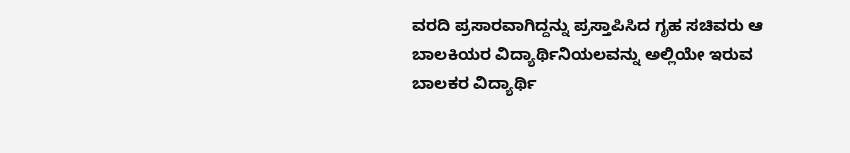ವರದಿ ಪ್ರಸಾರವಾಗಿದ್ದನ್ನು ಪ್ರಸ್ತಾಪಿಸಿದ ಗೃಹ ಸಚಿವರು ಆ ಬಾಲಕಿಯರ ವಿದ್ಯಾರ್ಥಿನಿಯಲವನ್ನು ಅಲ್ಲಿಯೇ ಇರುವ ಬಾಲಕರ ವಿದ್ಯಾರ್ಥಿ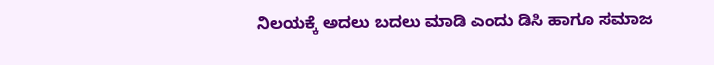ನಿಲಯಕ್ಕೆ ಅದಲು ಬದಲು ಮಾಡಿ ಎಂದು ಡಿಸಿ ಹಾಗೂ ಸಮಾಜ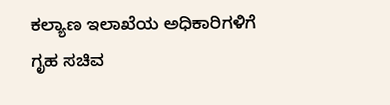ಕಲ್ಯಾಣ ಇಲಾಖೆಯ ಅಧಿಕಾರಿಗಳಿಗೆ ಗೃಹ ಸಚಿವ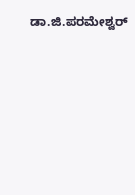ಡಾ.ಜಿ.ಪರಮೇಶ್ವರ್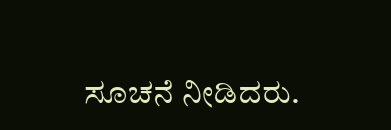ಸೂಚನೆ ನೀಡಿದರು.